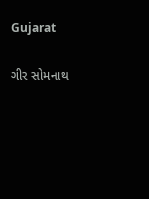Gujarat

ગીર સોમનાથ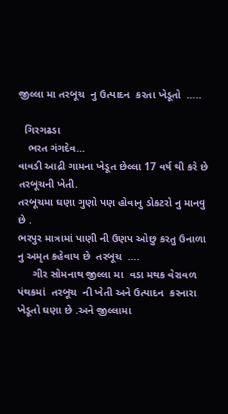જીલ્લા મા તરબૂચ  નુ ઉત્પાદન  કરતા ખેડૂતો  …..

  ગિરગઢડા
   ભરત ગંગદેવ…
વાવડી આદ્રી ગામના ખેડૂત છેલ્લા 17 વર્ષ થી કરે છે તરબૂચની ખેતી.
તરબૂચમા ઘણા ગુણો પણ હોવાનુ ડોકટરો નુ માનવુ છે .
ભરપુર માત્રામાં પાણી ની ઉણપ ઓછુ કરતુ ઉનાળા નુ અમૃત કહેવાય છે  તરબૂચ  ….
     ગીર સોમનાથ જીલ્લા મા  વડા મથક વેરાવળ પંથકમાં  તરબૂચ  ની ખેતી અને ઉત્પાદન  કરનારા ખેડૂતો ઘણા છે .અને જીલ્લામા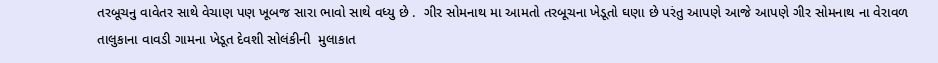તરબૂચનુ વાવેતર સાથે વેચાણ પણ ખૂબજ સારા ભાવો સાથે વધ્યુ છે .  ગીર સોમનાથ મા આમતો તરબૂચના ખેડૂતો ઘણા છે પરંતુ આપણે આજે આપણે ગીર સોમનાથ ના વેરાવળ તાલુકાના વાવડી ગામના ખેડૂત દેવશી સોલંકીની  મુલાકાત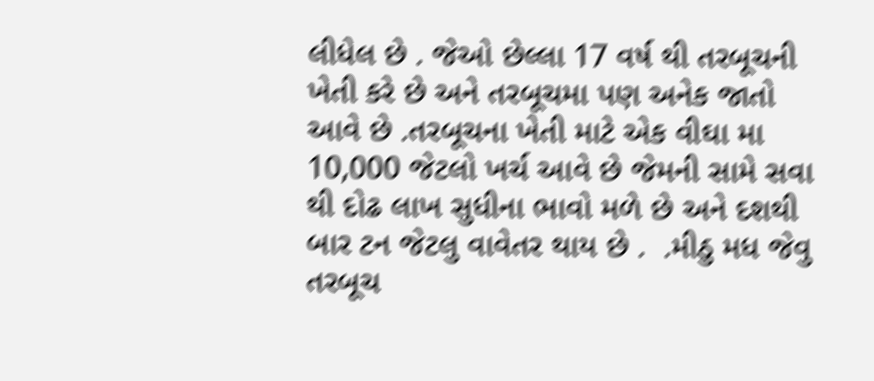લીધેલ છે . જેઓ છેલ્લા 17 વર્ષ થી તરબૂચની ખેતી કરે છે અને તરબૂચમા પણ અનેક જાતો આવે છે .તરબૂચના ખેતી માટે એક વીઘા મા 10,000 જેટલો ખર્ચ આવે છે જેમની સામે સવા થી દોઢ લાખ સુધીના ભાવો મળે છે અને દશથી બાર ટન જેટલુ વાવેતર થાય છે .  .મીઠુ મધ જેવુ તરબૂચ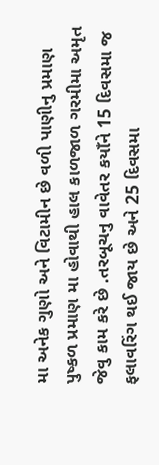મા અનેક ગુણો અને વિટામીન છે વળી પાણીનુ પ્રમાણ પુષ્કળ પ્રમાણ મા હોવાથી હાલ કાળજાળ ગરમીમા અમૃત જેવુ કામ કરે છે .તરબૂચનુ વાવેતર કયાઁને 15 દિવસમા જ ફલાવરિંગ થઈ જાય છે અને 25 દિવસમા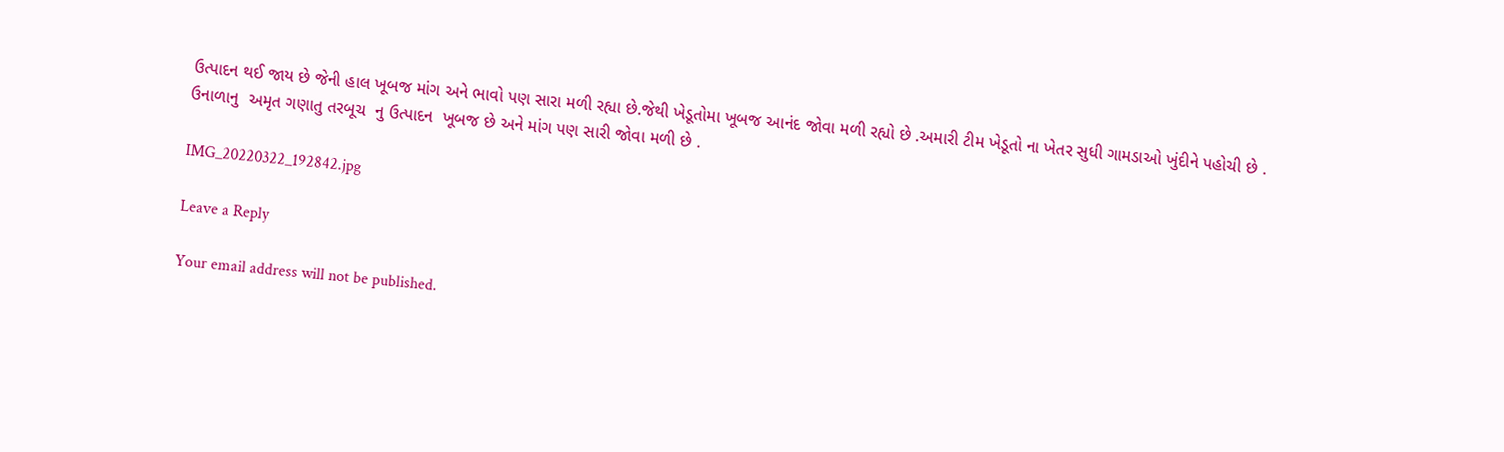ઉત્પાદન થઈ જાય છે જેની હાલ ખૂબજ માંગ અને ભાવો પણ સારા મળી રહ્યા છે.જેથી ખેડૂતોમા ખૂબજ આનંદ જોવા મળી રહ્યો છે .અમારી ટીમ ખેડૂતો ના ખેતર સુધી ગામડાઓ ખુંદીને પહોચી છે . ઉનાળાનુ  અમૃત ગણાતુ તરબૂચ  નુ ઉત્પાદન  ખૂબજ છે અને માંગ પણ સારી જોવા મળી છે .

IMG_20220322_192842.jpg

Leave a Reply

Your email address will not be published.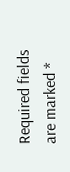Required fields are marked *